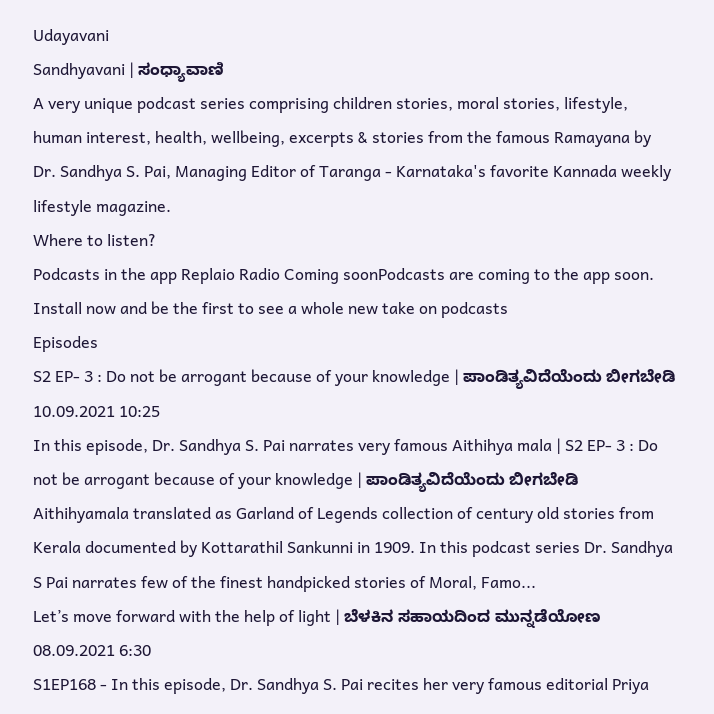Udayavani
Sandhyavani | ಸಂಧ್ಯಾವಾಣಿ
A very unique podcast series comprising children stories, moral stories, lifestyle, human interest, health, wellbeing, excerpts & stories from the famous Ramayana by Dr. Sandhya S. Pai, Managing Editor of Taranga - Karnataka's favorite Kannada weekly lifestyle magazine.
Where to listen?
Podcasts in the app Replaio Radio Coming soonPodcasts are coming to the app soon. Install now and be the first to see a whole new take on podcasts
Episodes
S2 EP- 3 : Do not be arrogant because of your knowledge | ಪಾಂಡಿತ್ಯವಿದೆಯೆಂದು ಬೀಗಬೇಡಿ 10.09.2021 10:25
In this episode, Dr. Sandhya S. Pai narrates very famous Aithihya mala | S2 EP- 3 : Do not be arrogant because of your knowledge | ಪಾಂಡಿತ್ಯವಿದೆಯೆಂದು ಬೀಗಬೇಡಿ Aithihyamala translated as Garland of Legends collection of century old stories from Kerala documented by Kottarathil Sankunni in 1909. In this podcast series Dr. Sandhya S Pai narrates few of the finest handpicked stories of Moral, Famo...
Let’s move forward with the help of light | ಬೆಳಕಿನ ಸಹಾಯದಿಂದ ಮುನ್ನಡೆಯೋಣ 08.09.2021 6:30
S1EP168 - In this episode, Dr. Sandhya S. Pai recites her very famous editorial Priya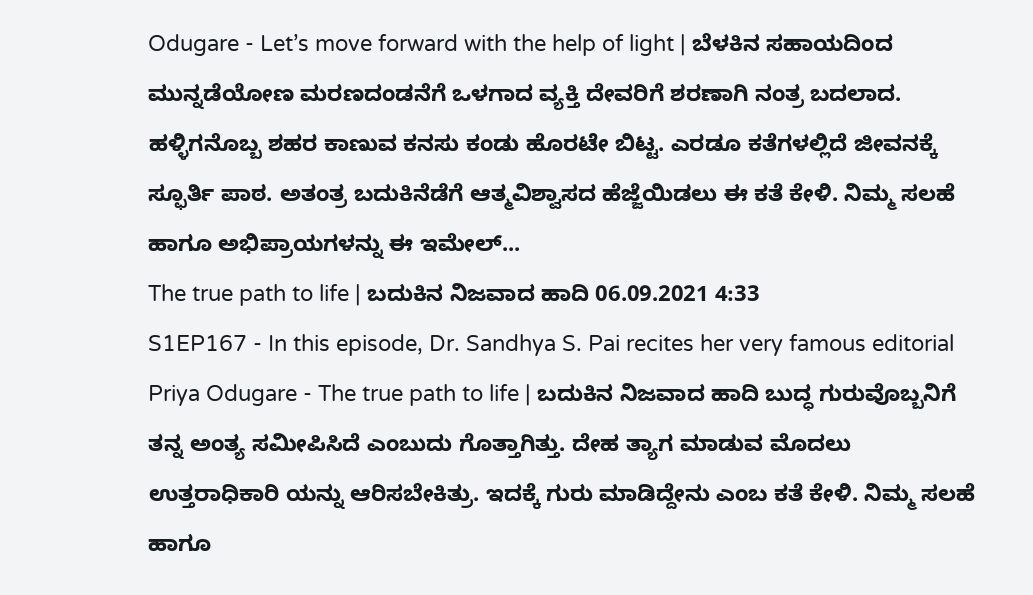Odugare - Let’s move forward with the help of light | ಬೆಳಕಿನ ಸಹಾಯದಿಂದ ಮುನ್ನಡೆಯೋಣ ಮರಣದಂಡನೆಗೆ ಒಳಗಾದ ವ್ಯಕ್ತಿ ದೇವರಿಗೆ ಶರಣಾಗಿ ನಂತ್ರ ಬದಲಾದ. ಹಳ್ಳಿಗನೊಬ್ಬ ಶಹರ ಕಾಣುವ ಕನಸು ಕಂಡು ಹೊರಟೇ ಬಿಟ್ಟ. ಎರಡೂ ಕತೆಗಳಲ್ಲಿದೆ ಜೀವನಕ್ಕೆ ಸ್ಫೂರ್ತಿ ಪಾಠ. ಅತಂತ್ರ ಬದುಕಿನೆಡೆಗೆ ಆತ್ಮವಿಶ್ವಾಸದ ಹೆಜ್ಜೆಯಿಡಲು ಈ ಕತೆ ಕೇಳಿ. ನಿಮ್ಮ ಸಲಹೆ ಹಾಗೂ ಅಭಿಪ್ರಾಯಗಳನ್ನು ಈ ಇಮೇಲ್...
The true path to life | ಬದುಕಿನ ನಿಜವಾದ ಹಾದಿ 06.09.2021 4:33
S1EP167 - In this episode, Dr. Sandhya S. Pai recites her very famous editorial Priya Odugare - The true path to life | ಬದುಕಿನ ನಿಜವಾದ ಹಾದಿ ಬುದ್ಧ ಗುರುವೊಬ್ಬನಿಗೆ ತನ್ನ ಅಂತ್ಯ ಸಮೀಪಿಸಿದೆ ಎಂಬುದು ಗೊತ್ತಾಗಿತ್ತು. ದೇಹ ತ್ಯಾಗ ಮಾಡುವ ಮೊದಲು ಉತ್ತರಾಧಿಕಾರಿ ಯನ್ನು ಆರಿಸಬೇಕಿತ್ರು. ಇದಕ್ಕೆ ಗುರು ಮಾಡಿದ್ದೇನು ಎಂಬ ಕತೆ ಕೇಳಿ. ನಿಮ್ಮ ಸಲಹೆ ಹಾಗೂ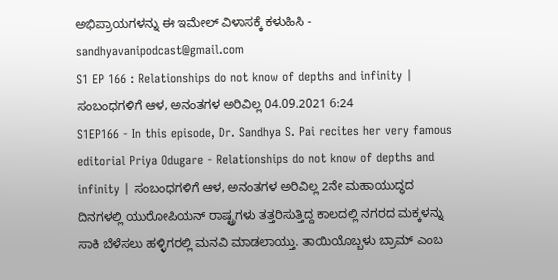ಅಭಿಪ್ರಾಯಗಳನ್ನು ಈ ಇಮೇಲ್ ವಿಳಾಸಕ್ಕೆ ಕಳುಹಿಸಿ - sandhyavanipodcast@gmail.com
S1 EP 166 : Relationships do not know of depths and infinity | ಸಂಬಂಧಗಳಿಗೆ ಆಳ, ಅನಂತಗಳ ಅರಿವಿಲ್ಲ 04.09.2021 6:24
S1EP166 - In this episode, Dr. Sandhya S. Pai recites her very famous editorial Priya Odugare - Relationships do not know of depths and infinity | ಸಂಬಂಧಗಳಿಗೆ ಆಳ, ಅನಂತಗಳ ಅರಿವಿಲ್ಲ 2ನೇ ಮಹಾಯುದ್ಧದ ದಿನಗಳಲ್ಲಿ ಯುರೋಪಿಯನ್ ರಾಷ್ಟ್ರಗಳು ತತ್ತರಿಸುತ್ತಿದ್ದ ಕಾಲದಲ್ಲಿ ನಗರದ ಮಕ್ಕಳನ್ನು ಸಾಕಿ ಬೆಳೆಸಲು ಹಳ್ಳಿಗರಲ್ಲಿ ಮನವಿ ಮಾಡಲಾಯ್ತು. ತಾಯಿಯೊಬ್ಬಳು ಬ್ರಾಮ್ ಎಂಬ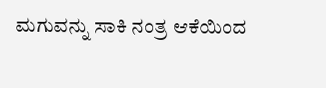ಮಗುವನ್ನು ಸಾಕಿ ನಂತ್ರ ಆಕೆಯಿಂದ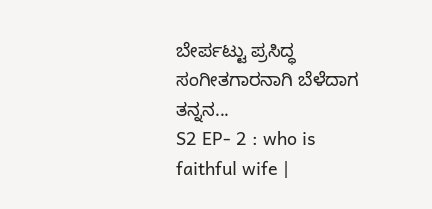ಬೇರ್ಪಟ್ಟು ಪ್ರಸಿದ್ಧ ಸಂಗೀತಗಾರನಾಗಿ ಬೆಳೆದಾಗ ತನ್ನನ...
S2 EP- 2 : who is faithful wife |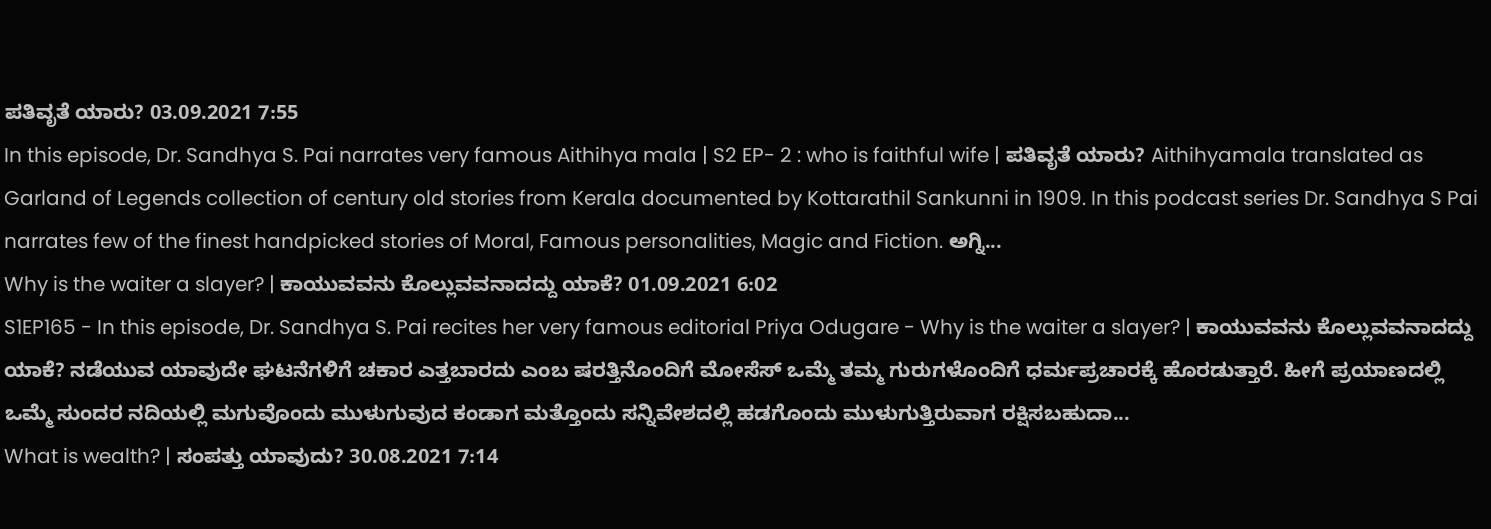ಪತಿವೃತೆ ಯಾರು? 03.09.2021 7:55
In this episode, Dr. Sandhya S. Pai narrates very famous Aithihya mala | S2 EP- 2 : who is faithful wife | ಪತಿವೃತೆ ಯಾರು? Aithihyamala translated as Garland of Legends collection of century old stories from Kerala documented by Kottarathil Sankunni in 1909. In this podcast series Dr. Sandhya S Pai narrates few of the finest handpicked stories of Moral, Famous personalities, Magic and Fiction. ಅಗ್ನಿ...
Why is the waiter a slayer? | ಕಾಯುವವನು ಕೊಲ್ಲುವವನಾದದ್ದು ಯಾಕೆ? 01.09.2021 6:02
S1EP165 - In this episode, Dr. Sandhya S. Pai recites her very famous editorial Priya Odugare - Why is the waiter a slayer? | ಕಾಯುವವನು ಕೊಲ್ಲುವವನಾದದ್ದು ಯಾಕೆ? ನಡೆಯುವ ಯಾವುದೇ ಘಟನೆಗಳಿಗೆ ಚಕಾರ ಎತ್ತಬಾರದು ಎಂಬ ಷರತ್ತಿನೊಂದಿಗೆ ಮೋಸೆಸ್ ಒಮ್ಮೆ ತಮ್ಮ ಗುರುಗಳೊಂದಿಗೆ ಧರ್ಮಪ್ರಚಾರಕ್ಕೆ ಹೊರಡುತ್ತಾರೆ. ಹೀಗೆ ಪ್ರಯಾಣದಲ್ಲಿ ಒಮ್ಮೆ ಸುಂದರ ನದಿಯಲ್ಲಿ ಮಗುವೊಂದು ಮುಳುಗುವುದ ಕಂಡಾಗ ಮತ್ತೊಂದು ಸನ್ನಿವೇಶದಲ್ಲಿ ಹಡಗೊಂದು ಮುಳುಗುತ್ತಿರುವಾಗ ರಕ್ಷಿಸಬಹುದಾ...
What is wealth? | ಸಂಪತ್ತು ಯಾವುದು? 30.08.2021 7:14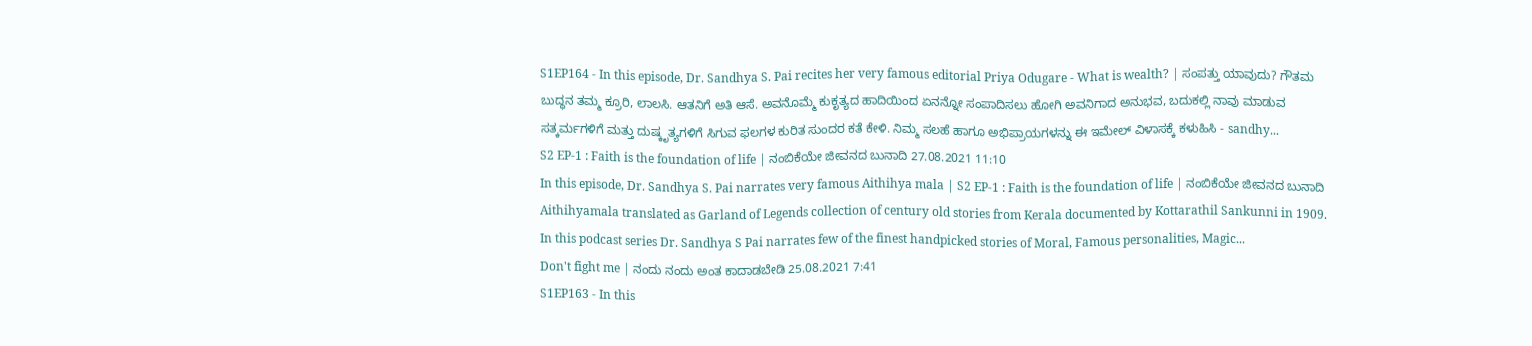S1EP164 - In this episode, Dr. Sandhya S. Pai recites her very famous editorial Priya Odugare - What is wealth? | ಸಂಪತ್ತು ಯಾವುದು? ಗೌತಮ ಬುದ್ಧನ ತಮ್ಮ ಕ್ರೂರಿ, ಲಾಲಸಿ. ಆತನಿಗೆ ಅತಿ ಆಸೆ. ಅವನೊಮ್ಮೆ ಕುಕೃತ್ಯದ ಹಾದಿಯಿಂದ ಏನನ್ನೋ ಸಂಪಾದಿಸಲು ಹೋಗಿ ಅವನಿಗಾದ ಅನುಭವ, ಬದುಕಲ್ಲಿ ನಾವು ಮಾಡುವ ಸತ್ಕರ್ಮಗಳಿಗೆ ಮತ್ತು ದುಷ್ಕೃತ್ಯಗಳಿಗೆ ಸಿಗುವ ಫಲಗಳ ಕುರಿತ ಸುಂದರ ಕತೆ ಕೇಳಿ. ನಿಮ್ಮ ಸಲಹೆ ಹಾಗೂ ಅಭಿಪ್ರಾಯಗಳನ್ನು ಈ ಇಮೇಲ್ ವಿಳಾಸಕ್ಕೆ ಕಳುಹಿಸಿ - sandhy...
S2 EP-1 : Faith is the foundation of life | ನಂಬಿಕೆಯೇ ಜೀವನದ ಬುನಾದಿ 27.08.2021 11:10
In this episode, Dr. Sandhya S. Pai narrates very famous Aithihya mala | S2 EP-1 : Faith is the foundation of life | ನಂಬಿಕೆಯೇ ಜೀವನದ ಬುನಾದಿ Aithihyamala translated as Garland of Legends collection of century old stories from Kerala documented by Kottarathil Sankunni in 1909. In this podcast series Dr. Sandhya S Pai narrates few of the finest handpicked stories of Moral, Famous personalities, Magic...
Don't fight me | ನಂದು ನಂದು ಅಂತ ಕಾದಾಡಬೇಡಿ 25.08.2021 7:41
S1EP163 - In this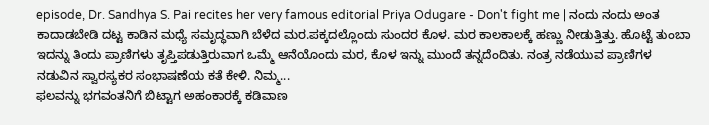episode, Dr. Sandhya S. Pai recites her very famous editorial Priya Odugare - Don't fight me | ನಂದು ನಂದು ಅಂತ ಕಾದಾಡಬೇಡಿ ದಟ್ಟ ಕಾಡಿನ ಮಧ್ಯೆ ಸಮೃದ್ಧವಾಗಿ ಬೆಳೆದ ಮರ.ಪಕ್ಕದಲ್ಲೊಂದು ಸುಂದರ ಕೊಳ. ಮರ ಕಾಲಕಾಲಕ್ಕೆ ಹಣ್ಣು ನೀಡುತ್ತಿತ್ತು. ಹೊಟ್ಟೆ ತುಂಬಾ ಇದನ್ನು ತಿಂದು ಪ್ರಾಣಿಗಳು ತೃಪ್ತಿಪಡುತ್ತಿರುವಾಗ ಒಮ್ಮೆ ಆನೆಯೊಂದು ಮರ, ಕೊಳ ಇನ್ನು ಮುಂದೆ ತನ್ನದೆಂದಿತು. ನಂತ್ರ ನಡೆಯುವ ಪ್ರಾಣಿಗಳ ನಡುವಿನ ಸ್ವಾರಸ್ಯಕರ ಸಂಭಾಷಣೆಯ ಕತೆ ಕೇಳಿ. ನಿಮ್ಮ...
ಫಲವನ್ನು ಭಗವಂತನಿಗೆ ಬಿಟ್ಟಾಗ ಅಹಂಕಾರಕ್ಕೆ ಕಡಿವಾಣ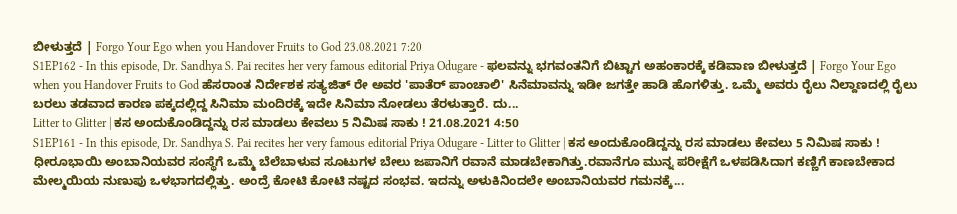ಬೀಳುತ್ತದೆ | Forgo Your Ego when you Handover Fruits to God 23.08.2021 7:20
S1EP162 - In this episode, Dr. Sandhya S. Pai recites her very famous editorial Priya Odugare - ಫಲವನ್ನು ಭಗವಂತನಿಗೆ ಬಿಟ್ಟಾಗ ಅಹಂಕಾರಕ್ಕೆ ಕಡಿವಾಣ ಬೀಳುತ್ತದೆ | Forgo Your Ego when you Handover Fruits to God ಹೆಸರಾಂತ ನಿರ್ದೇಶಕ ಸತ್ಯಜಿತ್ ರೇ ಅವರ 'ಪಾತೆರ್ ಪಾಂಚಾಲಿ' ಸಿನೆಮಾವನ್ನು ಇಡೀ ಜಗತ್ತೇ ಹಾಡಿ ಹೊಗಳಿತ್ತು. ಒಮ್ಮೆ ಅವರು ರೈಲು ನಿಲ್ದಾಣದಲ್ಲಿ ರೈಲು ಬರಲು ತಡವಾದ ಕಾರಣ ಪಕ್ಕದಲ್ಲಿದ್ದ ಸಿನಿಮಾ ಮಂದಿರಕ್ಕೆ ಇದೇ ಸಿನಿಮಾ ನೋಡಲು ತೆರಳುತ್ತಾರೆ. ದು...
Litter to Glitter | ಕಸ ಅಂದುಕೊಂಡಿದ್ದನ್ನು ರಸ ಮಾಡಲು ಕೇವಲು 5 ನಿಮಿಷ ಸಾಕು ! 21.08.2021 4:50
S1EP161 - In this episode, Dr. Sandhya S. Pai recites her very famous editorial Priya Odugare - Litter to Glitter | ಕಸ ಅಂದುಕೊಂಡಿದ್ದನ್ನು ರಸ ಮಾಡಲು ಕೇವಲು 5 ನಿಮಿಷ ಸಾಕು ! ಧೀರೂಭಾಯಿ ಅಂಬಾನಿಯವರ ಸಂಸ್ಥೆಗೆ ಒಮ್ಮೆ ಬೆಲೆಬಾಳುವ ಸೂಟುಗಳ ಬೇಲು ಜಪಾನಿಗೆ ರವಾನೆ ಮಾಡಬೇಕಾಗಿತ್ತು.ರವಾನೆಗೂ ಮುನ್ನ ಪರೀಕ್ಷೆಗೆ ಒಳಪಡಿಸಿದಾಗ ಕಣ್ಣಿಗೆ ಕಾಣಬೇಕಾದ ಮೇಲ್ಮಯಿಯ ನುಣುಪು ಒಳಭಾಗದಲ್ಲಿತ್ತು. ಅಂದ್ರೆ ಕೋಟಿ ಕೋಟಿ ನಷ್ಟದ ಸಂಭವ. ಇದನ್ನು ಅಳುಕಿನಿಂದಲೇ ಅಂಬಾನಿಯವರ ಗಮನಕ್ಕೆ...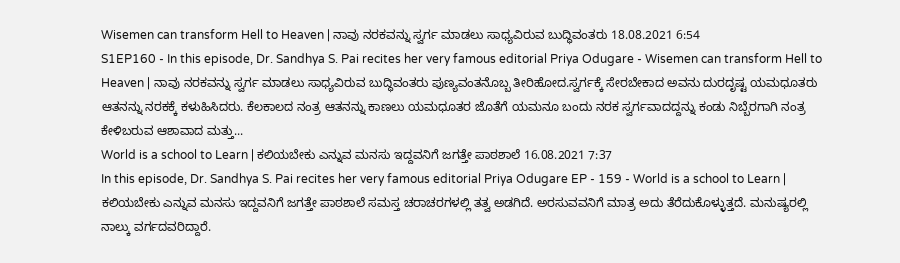Wisemen can transform Hell to Heaven | ನಾವು ನರಕವನ್ನು ಸ್ವರ್ಗ ಮಾಡಲು ಸಾಧ್ಯವಿರುವ ಬುದ್ಧಿವಂತರು 18.08.2021 6:54
S1EP160 - In this episode, Dr. Sandhya S. Pai recites her very famous editorial Priya Odugare - Wisemen can transform Hell to Heaven | ನಾವು ನರಕವನ್ನು ಸ್ವರ್ಗ ಮಾಡಲು ಸಾಧ್ಯವಿರುವ ಬುದ್ಧಿವಂತರು ಪುಣ್ಯವಂತನೊಬ್ಬ ತೀರಿಹೋದ.ಸ್ವರ್ಗಕ್ಕೆ ಸೇರಬೇಕಾದ ಅವನು ದುರದೃಷ್ಟ ಯಮಧೂತರು ಆತನನ್ನು ನರಕಕ್ಕೆ ಕಳುಹಿಸಿದರು. ಕೆಲಕಾಲದ ನಂತ್ರ ಆತನನ್ನು ಕಾಣಲು ಯಮಧೂತರ ಜೊತೆಗೆ ಯಮನೂ ಬಂದು ನರಕ ಸ್ವರ್ಗವಾದದ್ದನ್ನು ಕಂಡು ನಿಬ್ಬೆರಗಾಗಿ ನಂತ್ರ ಕೇಳಿಬರುವ ಆಶಾವಾದ ಮತ್ತು...
World is a school to Learn | ಕಲಿಯಬೇಕು ಎನ್ನುವ ಮನಸು ಇದ್ದವನಿಗೆ ಜಗತ್ತೇ ಪಾಠಶಾಲೆ 16.08.2021 7:37
In this episode, Dr. Sandhya S. Pai recites her very famous editorial Priya Odugare EP - 159 - World is a school to Learn | ಕಲಿಯಬೇಕು ಎನ್ನುವ ಮನಸು ಇದ್ದವನಿಗೆ ಜಗತ್ತೇ ಪಾಠಶಾಲೆ ಸಮಸ್ತ ಚರಾಚರಗಳಲ್ಲಿ ತತ್ವ ಅಡಗಿದೆ. ಅರಸುವವನಿಗೆ ಮಾತ್ರ ಅದು ತೆರೆದುಕೊಳ್ಳುತ್ತದೆ. ಮನುಷ್ಯರಲ್ಲಿ ನಾಲ್ಕು ವರ್ಗದವರಿದ್ದಾರೆ.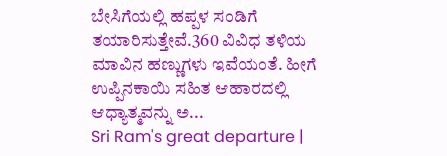ಬೇಸಿಗೆಯಲ್ಲಿ ಹಪ್ಪಳ ಸಂಡಿಗೆ ತಯಾರಿಸುತ್ತೇವೆ.360 ವಿವಿಧ ತಳಿಯ ಮಾವಿನ ಹಣ್ಣುಗಳು ಇವೆಯಂತೆ. ಹೀಗೆ ಉಪ್ಪಿನಕಾಯಿ ಸಹಿತ ಆಹಾರದಲ್ಲಿ ಆಧ್ಯಾತ್ಮವನ್ನು ಅ...
Sri Ram's great departure |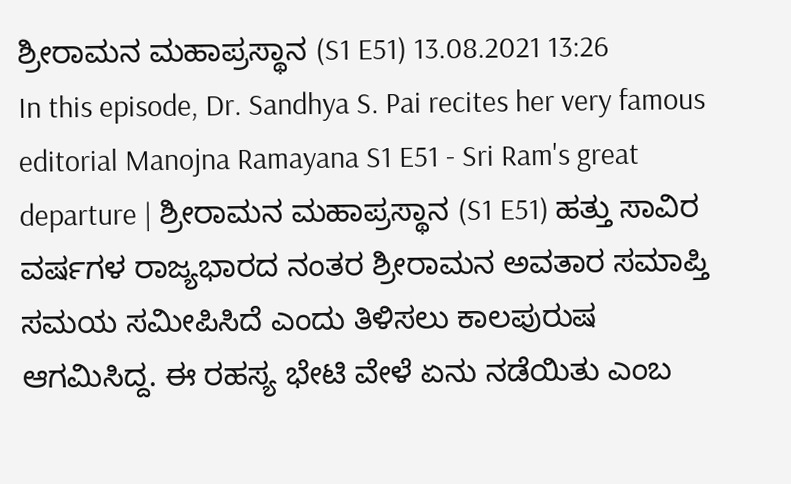ಶ್ರೀರಾಮನ ಮಹಾಪ್ರಸ್ಥಾನ (S1 E51) 13.08.2021 13:26
In this episode, Dr. Sandhya S. Pai recites her very famous editorial Manojna Ramayana S1 E51 - Sri Ram's great departure | ಶ್ರೀರಾಮನ ಮಹಾಪ್ರಸ್ಥಾನ (S1 E51) ಹತ್ತು ಸಾವಿರ ವರ್ಷಗಳ ರಾಜ್ಯಭಾರದ ನಂತರ ಶ್ರೀರಾಮನ ಅವತಾರ ಸಮಾಪ್ತಿ ಸಮಯ ಸಮೀಪಿಸಿದೆ ಎಂದು ತಿಳಿಸಲು ಕಾಲಪುರುಷ ಆಗಮಿಸಿದ್ದ. ಈ ರಹಸ್ಯ ಭೇಟಿ ವೇಳೆ ಏನು ನಡೆಯಿತು ಎಂಬ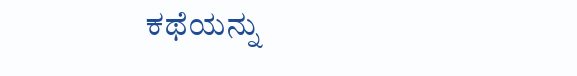ಕಥೆಯನ್ನು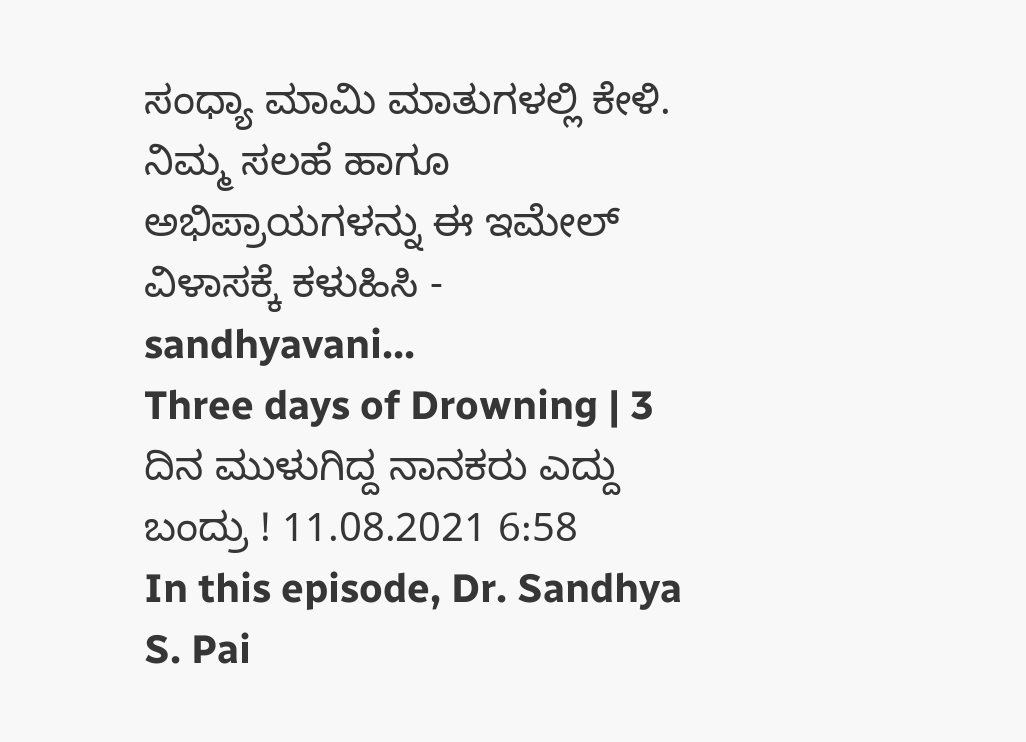ಸಂಧ್ಯಾ ಮಾಮಿ ಮಾತುಗಳಲ್ಲಿ ಕೇಳಿ. ನಿಮ್ಮ ಸಲಹೆ ಹಾಗೂ ಅಭಿಪ್ರಾಯಗಳನ್ನು ಈ ಇಮೇಲ್ ವಿಳಾಸಕ್ಕೆ ಕಳುಹಿಸಿ - sandhyavani...
Three days of Drowning | 3 ದಿನ ಮುಳುಗಿದ್ದ ನಾನಕರು ಎದ್ದು ಬಂದ್ರು ! 11.08.2021 6:58
In this episode, Dr. Sandhya S. Pai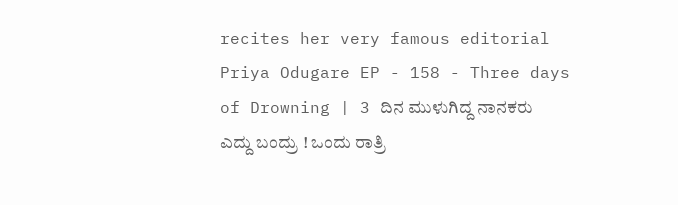recites her very famous editorial Priya Odugare EP - 158 - Three days of Drowning | 3 ದಿನ ಮುಳುಗಿದ್ದ ನಾನಕರು ಎದ್ದು ಬಂದ್ರು ! ಒಂದು ರಾತ್ರಿ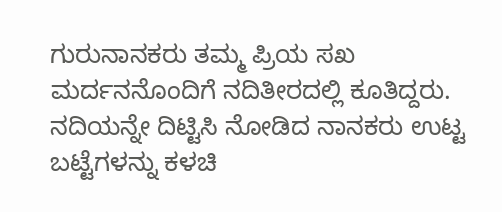ಗುರುನಾನಕರು ತಮ್ಮ ಪ್ರಿಯ ಸಖ ಮರ್ದನನೊಂದಿಗೆ ನದಿತೀರದಲ್ಲಿ ಕೂತಿದ್ದರು. ನದಿಯನ್ನೇ ದಿಟ್ಟಿಸಿ ನೋಡಿದ ನಾನಕರು ಉಟ್ಟ ಬಟ್ಟೆಗಳನ್ನು ಕಳಚಿ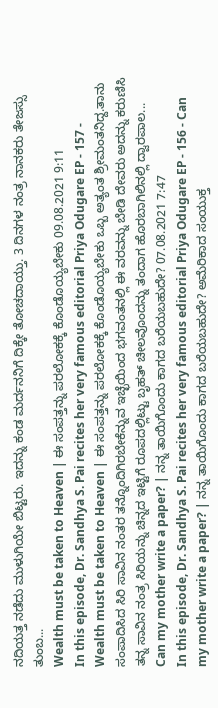ನದಿಯತ್ತ ನಡೆದು ಮುಳುಗಿಯೇ ಬಿಟ್ಟರು. ಇದನ್ನು ಕಂಡ ಮರ್ದನನಿಗೆ ದಿಕ್ಕೇ ತೋಚದಾಯ್ತು. 3 ದಿನಗಳ ನಂತ್ರ ನಾನಕರು ತೇಜಸ್ಸು ತುಂಬ...
Wealth must be taken to Heaven | ಈ ಸಂಪತ್ತನ್ನು ಪರಲೋಕಕ್ಕೆ ಕೊಂಡೊಯ್ಯಬೇಕು 09.08.2021 9:11
In this episode, Dr. Sandhya S. Pai recites her very famous editorial Priya Odugare EP - 157 - Wealth must be taken to Heaven | ಈ ಸಂಪತ್ತನ್ನು ಪರಲೋಕಕ್ಕೆ ಕೊಂಡೊಯ್ಯಬೇಕು ಒಬ್ಬ ಅತ್ಯಂತ ಶ್ರೀಮಂತನಿದ್ದ.ತಾನು ಸಂಪಾದಿಸಿದ ಸಿರಿ ಸಾವಿನ ನಂತರ ತನ್ನೊಂದಿಗಿರಬೇಕೆನ್ನುವ ಇಚ್ಛೆಯಿಂದ ಭಗವಂತನಲ್ಲಿ ಈ ವರವನ್ನು ಬೇಡಿ ದೇವರು ಅದನ್ನು ಕರುಣಿಸಿ ತನ್ನ ಸಾವಿನ ನಂತ್ರ ಸಿರಿಯನ್ನು ಚಿನ್ನದ ಇಟ್ಟಿಗೆ ರೂಪದಲ್ಲಿಟ್ಟು ಬೃಹತ್ ಚೀಲವೊಂದನ್ನು ತಂದಾಗ ಹೊರಬಾಗಿಲಿನಲ್ಲಿ ದ್ವಾರಪಾಲ...
Can my mother write a paper? | ನನ್ನ ತಾಯಿಗೊಂದು ಕಾಗದ ಬರೆಯಬಹುದೇ? 07.08.2021 7:47
In this episode, Dr. Sandhya S. Pai recites her very famous editorial Priya Odugare EP - 156 - Can my mother write a paper? | ನನ್ನ ತಾಯಿಗೊಂದು ಕಾಗದ ಬರೆಯಬಹುದೇ? ಅಮೆರಿಕಾದ ಸಂಯುಕ್ತ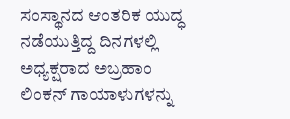ಸಂಸ್ಥಾನದ ಆಂತರಿಕ ಯುದ್ಧ ನಡೆಯುತ್ತಿದ್ದ ದಿನಗಳಲ್ಲಿ ಅಧ್ಯಕ್ಷರಾದ ಅಬ್ರಹಾಂ ಲಿಂಕನ್ ಗಾಯಾಳುಗಳನ್ನು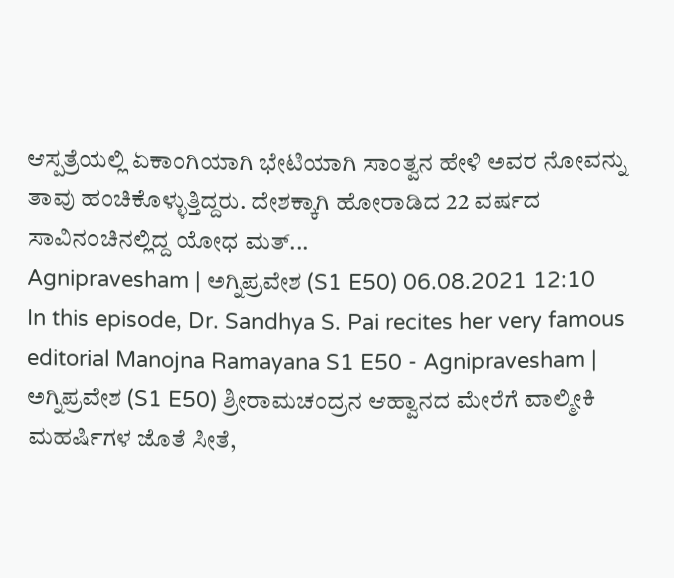ಆಸ್ಪತ್ರೆಯಲ್ಲಿ ಏಕಾಂಗಿಯಾಗಿ ಭೇಟಿಯಾಗಿ ಸಾಂತ್ವನ ಹೇಳಿ ಅವರ ನೋವನ್ನು ತಾವು ಹಂಚಿಕೊಳ್ಳುತ್ತಿದ್ದರು. ದೇಶಕ್ಕಾಗಿ ಹೋರಾಡಿದ 22 ವರ್ಷದ ಸಾವಿನಂಚಿನಲ್ಲಿದ್ದ ಯೋಧ ಮತ್...
Agnipravesham | ಅಗ್ನಿಪ್ರವೇಶ (S1 E50) 06.08.2021 12:10
In this episode, Dr. Sandhya S. Pai recites her very famous editorial Manojna Ramayana S1 E50 - Agnipravesham | ಅಗ್ನಿಪ್ರವೇಶ (S1 E50) ಶ್ರೀರಾಮಚಂದ್ರನ ಆಹ್ವಾನದ ಮೇರೆಗೆ ವಾಲ್ಮೀಕಿ ಮಹರ್ಷಿಗಳ ಜೊತೆ ಸೀತೆ,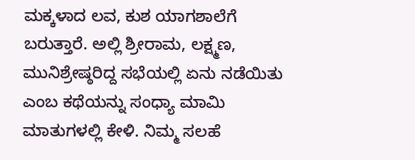ಮಕ್ಕಳಾದ ಲವ, ಕುಶ ಯಾಗಶಾಲೆಗೆ ಬರುತ್ತಾರೆ. ಅಲ್ಲಿ ಶ್ರೀರಾಮ, ಲಕ್ಷ್ಮಣ, ಮುನಿಶ್ರೇಷ್ಠರಿದ್ದ ಸಭೆಯಲ್ಲಿ ಏನು ನಡೆಯಿತು ಎಂಬ ಕಥೆಯನ್ನು ಸಂಧ್ಯಾ ಮಾಮಿ ಮಾತುಗಳಲ್ಲಿ ಕೇಳಿ. ನಿಮ್ಮ ಸಲಹೆ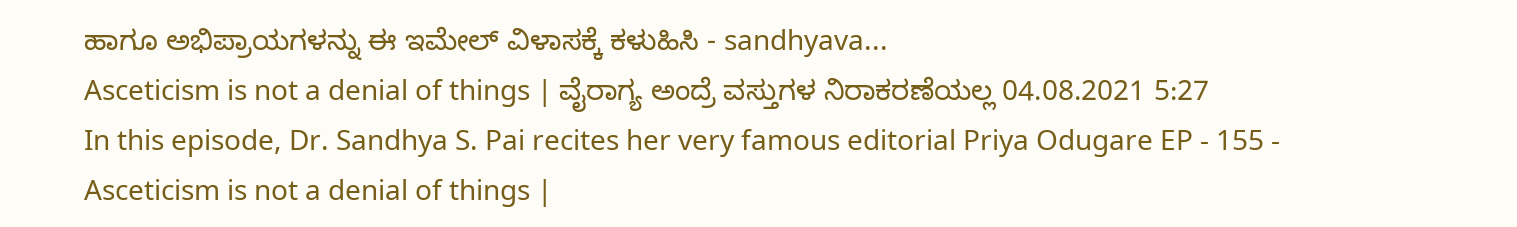ಹಾಗೂ ಅಭಿಪ್ರಾಯಗಳನ್ನು ಈ ಇಮೇಲ್ ವಿಳಾಸಕ್ಕೆ ಕಳುಹಿಸಿ - sandhyava...
Asceticism is not a denial of things | ವೈರಾಗ್ಯ ಅಂದ್ರೆ ವಸ್ತುಗಳ ನಿರಾಕರಣೆಯಲ್ಲ 04.08.2021 5:27
In this episode, Dr. Sandhya S. Pai recites her very famous editorial Priya Odugare EP - 155 - Asceticism is not a denial of things |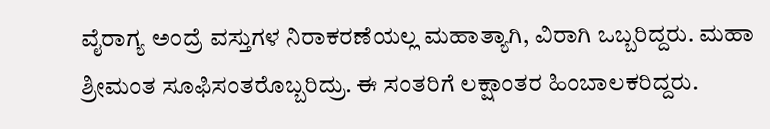ವೈರಾಗ್ಯ ಅಂದ್ರೆ ವಸ್ತುಗಳ ನಿರಾಕರಣೆಯಲ್ಲ ಮಹಾತ್ಯಾಗಿ, ವಿರಾಗಿ ಒಬ್ಬರಿದ್ದರು. ಮಹಾ ಶ್ರೀಮಂತ ಸೂಫಿಸಂತರೊಬ್ಬರಿದ್ರು. ಈ ಸಂತರಿಗೆ ಲಕ್ಷಾಂತರ ಹಿಂಬಾಲಕರಿದ್ದರು.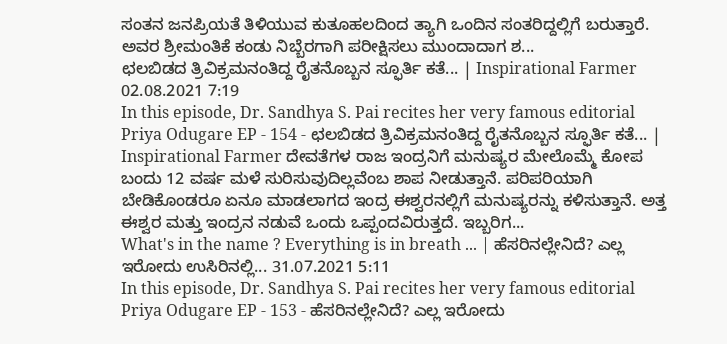ಸಂತನ ಜನಪ್ರಿಯತೆ ತಿಳಿಯುವ ಕುತೂಹಲದಿಂದ ತ್ಯಾಗಿ ಒಂದಿನ ಸಂತರಿದ್ದಲ್ಲಿಗೆ ಬರುತ್ತಾರೆ. ಅವರ ಶ್ರೀಮಂತಿಕೆ ಕಂಡು ನಿಬ್ಬೆರಗಾಗಿ ಪರೀಕ್ಷಿಸಲು ಮುಂದಾದಾಗ ಶ...
ಛಲಬಿಡದ ತ್ರಿವಿಕ್ರಮನಂತಿದ್ದ ರೈತನೊಬ್ಬನ ಸ್ಫೂರ್ತಿ ಕತೆ... | Inspirational Farmer 02.08.2021 7:19
In this episode, Dr. Sandhya S. Pai recites her very famous editorial Priya Odugare EP - 154 - ಛಲಬಿಡದ ತ್ರಿವಿಕ್ರಮನಂತಿದ್ದ ರೈತನೊಬ್ಬನ ಸ್ಫೂರ್ತಿ ಕತೆ... | Inspirational Farmer ದೇವತೆಗಳ ರಾಜ ಇಂದ್ರನಿಗೆ ಮನುಷ್ಯರ ಮೇಲೊಮ್ಮೆ ಕೋಪ ಬಂದು 12 ವರ್ಷ ಮಳೆ ಸುರಿಸುವುದಿಲ್ಲವೆಂಬ ಶಾಪ ನೀಡುತ್ತಾನೆ. ಪರಿಪರಿಯಾಗಿ ಬೇಡಿಕೊಂಡರೂ ಏನೂ ಮಾಡಲಾಗದ ಇಂದ್ರ ಈಶ್ವರನಲ್ಲಿಗೆ ಮನುಷ್ಯರನ್ನು ಕಳಿಸುತ್ತಾನೆ. ಅತ್ತ ಈಶ್ವರ ಮತ್ತು ಇಂದ್ರನ ನಡುವೆ ಒಂದು ಒಪ್ಪಂದವಿರುತ್ತದೆ. ಇಬ್ಬರಿಗ...
What's in the name ? Everything is in breath ... | ಹೆಸರಿನಲ್ಲೇನಿದೆ? ಎಲ್ಲ ಇರೋದು ಉಸಿರಿನಲ್ಲಿ... 31.07.2021 5:11
In this episode, Dr. Sandhya S. Pai recites her very famous editorial Priya Odugare EP - 153 - ಹೆಸರಿನಲ್ಲೇನಿದೆ? ಎಲ್ಲ ಇರೋದು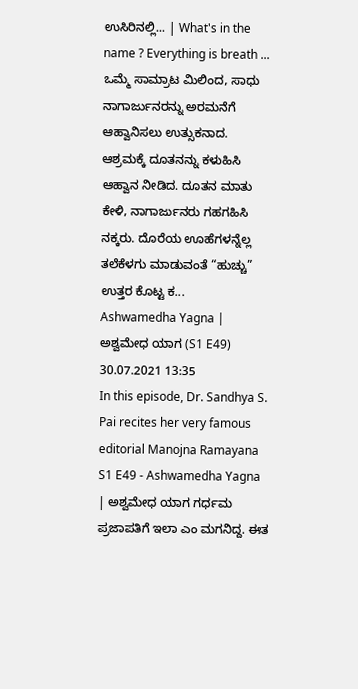ಉಸಿರಿನಲ್ಲಿ... | What's in the name ? Everything is breath ... ಒಮ್ಮೆ ಸಾಮ್ರಾಟ ಮಿಲಿಂದ, ಸಾಧು ನಾಗಾರ್ಜುನರನ್ನು ಅರಮನೆಗೆ ಆಹ್ವಾನಿಸಲು ಉತ್ಸುಕನಾದ. ಆಶ್ರಮಕ್ಕೆ ದೂತನನ್ನು ಕಳುಹಿಸಿ ಆಹ್ವಾನ ನೀಡಿದ. ದೂತನ ಮಾತು ಕೇಳಿ, ನಾಗಾರ್ಜುನರು ಗಹಗಹಿಸಿ ನಕ್ಕರು. ದೊರೆಯ ಊಹೆಗಳನ್ನೆಲ್ಲ ತಲೆಕೆಳಗು ಮಾಡುವಂತೆ “ಹುಚ್ಚು” ಉತ್ತರ ಕೊಟ್ಟ ಕ...
Ashwamedha Yagna | ಅಶ್ವಮೇಧ ಯಾಗ (S1 E49) 30.07.2021 13:35
In this episode, Dr. Sandhya S. Pai recites her very famous editorial Manojna Ramayana S1 E49 - Ashwamedha Yagna | ಅಶ್ವಮೇಧ ಯಾಗ ಗರ್ಧಮ ಪ್ರಜಾಪತಿಗೆ ಇಲಾ ಎಂ ಮಗನಿದ್ದ. ಈತ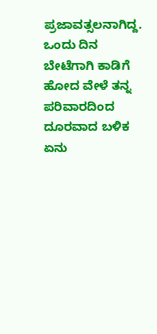ಪ್ರಜಾವತ್ಸಲನಾಗಿದ್ದ. ಒಂದು ದಿನ ಬೇಟೆಗಾಗಿ ಕಾಡಿಗೆ ಹೋದ ವೇಳೆ ತನ್ನ ಪರಿವಾರದಿಂದ ದೂರವಾದ ಬಳಿಕ ಏನು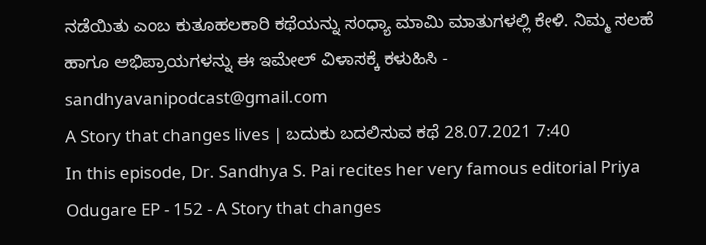ನಡೆಯಿತು ಎಂಬ ಕುತೂಹಲಕಾರಿ ಕಥೆಯನ್ನು ಸಂಧ್ಯಾ ಮಾಮಿ ಮಾತುಗಳಲ್ಲಿ ಕೇಳಿ. ನಿಮ್ಮ ಸಲಹೆ ಹಾಗೂ ಅಭಿಪ್ರಾಯಗಳನ್ನು ಈ ಇಮೇಲ್ ವಿಳಾಸಕ್ಕೆ ಕಳುಹಿಸಿ - sandhyavanipodcast@gmail.com
A Story that changes lives | ಬದುಕು ಬದಲಿಸುವ ಕಥೆ 28.07.2021 7:40
In this episode, Dr. Sandhya S. Pai recites her very famous editorial Priya Odugare EP - 152 - A Story that changes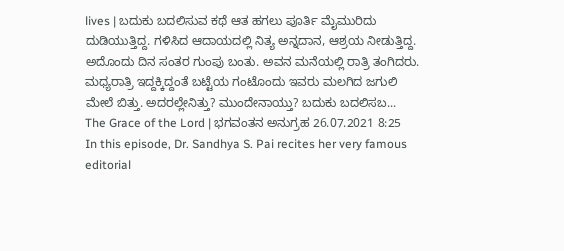lives | ಬದುಕು ಬದಲಿಸುವ ಕಥೆ ಆತ ಹಗಲು ಪೂರ್ತಿ ಮೈಮುರಿದು ದುಡಿಯುತ್ತಿದ್ದ. ಗಳಿಸಿದ ಆದಾಯದಲ್ಲಿ ನಿತ್ಯ ಅನ್ನದಾನ, ಆಶ್ರಯ ನೀಡುತ್ತಿದ್ದ. ಅದೊಂದು ದಿನ ಸಂತರ ಗುಂಪು ಬಂತು. ಅವನ ಮನೆಯಲ್ಲಿ ರಾತ್ರಿ ತಂಗಿದರು. ಮಧ್ಯರಾತ್ರಿ ಇದ್ದಕ್ಕಿದ್ದಂತೆ ಬಟ್ಟೆಯ ಗಂಟೊಂದು ಇವರು ಮಲಗಿದ ಜಗುಲಿ ಮೇಲೆ ಬಿತ್ತು. ಅದರಲ್ಲೇನಿತ್ತು? ಮುಂದೇನಾಯ್ತು? ಬದುಕು ಬದಲಿಸಬ...
The Grace of the Lord | ಭಗವಂತನ ಅನುಗ್ರಹ 26.07.2021 8:25
In this episode, Dr. Sandhya S. Pai recites her very famous editorial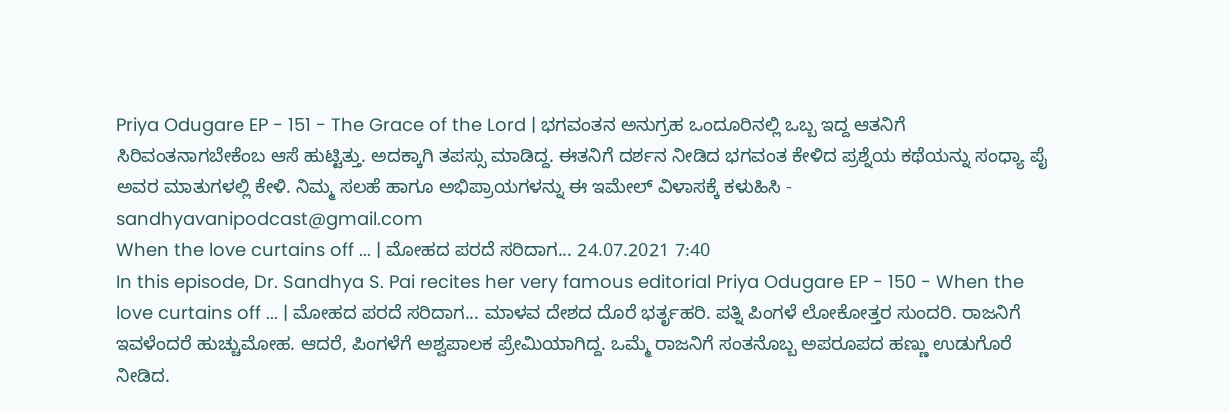Priya Odugare EP - 151 - The Grace of the Lord | ಭಗವಂತನ ಅನುಗ್ರಹ ಒಂದೂರಿನಲ್ಲಿ ಒಬ್ಬ ಇದ್ದ ಆತನಿಗೆ ಸಿರಿವಂತನಾಗಬೇಕೆಂಬ ಆಸೆ ಹುಟ್ಟಿತ್ತು. ಅದಕ್ಕಾಗಿ ತಪಸ್ಸು ಮಾಡಿದ್ದ. ಈತನಿಗೆ ದರ್ಶನ ನೀಡಿದ ಭಗವಂತ ಕೇಳಿದ ಪ್ರಶ್ನೆಯ ಕಥೆಯನ್ನು ಸಂಧ್ಯಾ ಪೈ ಅವರ ಮಾತುಗಳಲ್ಲಿ ಕೇಳಿ. ನಿಮ್ಮ ಸಲಹೆ ಹಾಗೂ ಅಭಿಪ್ರಾಯಗಳನ್ನು ಈ ಇಮೇಲ್ ವಿಳಾಸಕ್ಕೆ ಕಳುಹಿಸಿ - sandhyavanipodcast@gmail.com
When the love curtains off ... | ಮೋಹದ ಪರದೆ ಸರಿದಾಗ... 24.07.2021 7:40
In this episode, Dr. Sandhya S. Pai recites her very famous editorial Priya Odugare EP - 150 - When the love curtains off ... | ಮೋಹದ ಪರದೆ ಸರಿದಾಗ... ಮಾಳವ ದೇಶದ ದೊರೆ ಭರ್ತೃಹರಿ. ಪತ್ನಿ ಪಿಂಗಳೆ ಲೋಕೋತ್ತರ ಸುಂದರಿ. ರಾಜನಿಗೆ ಇವಳೆಂದರೆ ಹುಚ್ಚುಮೋಹ. ಆದರೆ, ಪಿಂಗಳೆಗೆ ಅಶ್ವಪಾಲಕ ಪ್ರೇಮಿಯಾಗಿದ್ದ. ಒಮ್ಮೆ ರಾಜನಿಗೆ ಸಂತನೊಬ್ಬ ಅಪರೂಪದ ಹಣ್ಣು ಉಡುಗೊರೆ ನೀಡಿದ.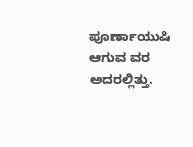ಪೂರ್ಣಾಯುಷಿ ಆಗುವ ವರ ಅದರಲ್ಲಿತ್ತು.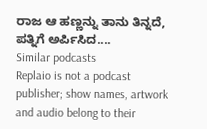ರಾಜ ಆ ಹಣ್ಣನ್ನು ತಾನು ತಿನ್ನದೆ, ಪತ್ನಿಗೆ ಅರ್ಪಿಸಿದ....
Similar podcasts
Replaio is not a podcast publisher; show names, artwork and audio belong to their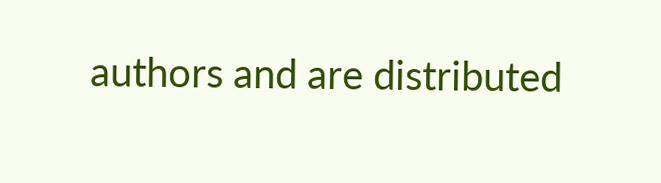authors and are distributed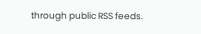through public RSS feeds.